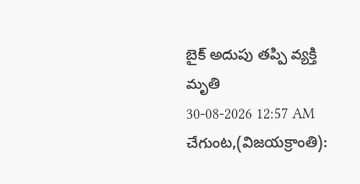బైక్ అదుపు తప్పి వ్యక్తి మృతి
30-08-2026 12:57 AM
చేగుంట,(విజయక్రాంతి):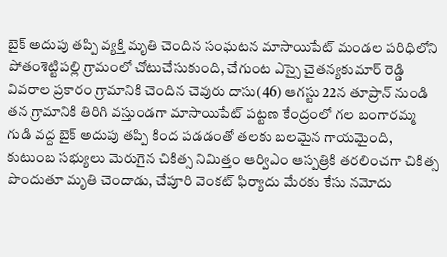బైక్ అదుపు తప్పి వ్యక్తి మృతి చెందిన సంఘటన మాసాయిపేట్ మండల పరిధిలోని పోతంశెట్టిపల్లి గ్రామంలో చోటుచేసుకుంది, చేగుంట ఎస్సై చైతన్యకుమార్ రెడ్డి వివరాల ప్రకారం గ్రామానికి చెందిన చెవురు దాసు(46) ఆగస్టు 22న తూప్రాన్ నుండి తన గ్రామానికి తిరిగి వస్తుండగా మాసాయిపేట్ పట్టణ కేంద్రంలో గల బంగారమ్మ గుడి వద్ద బైక్ అదుపు తప్పి కింద పడడంతో తలకు బలమైన గాయమైంది, కుటుంబ సభ్యులు మెరుగైన చికిత్స నిమిత్తం ఆర్విఎం ఆస్పత్రికి తరలించగా చికిత్స పొందుతూ మృతి చెందాడు, చేపూరి వెంకట్ ఫిర్యాదు మేరకు కేసు నమోదు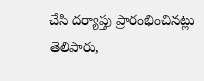చేసి దర్యాప్తు ప్రారంభించినట్లు తెలిపారు,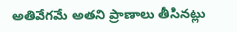అతివేగమే అతని ప్రాణాలు తీసినట్లు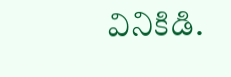వినికిడి.